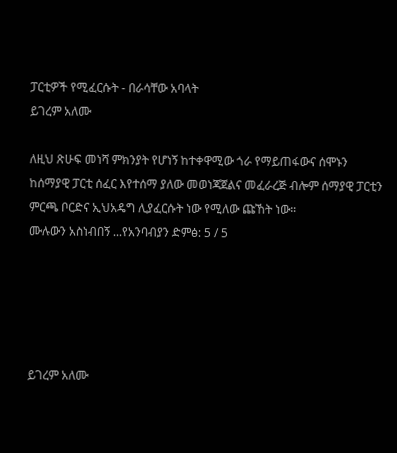ፓርቲዎች የሚፈርሱት - በራሳቸው አባላት
ይገረም አለሙ

ለዚህ ጽሁፍ መነሻ ምክንያት የሆነኝ ከተቀዋሚው ጎራ የማይጠፋውና ሰሞኑን ከሰማያዊ ፓርቲ ሰፈር እየተሰማ ያለው መወነጃጀልና መፈራረጅ ብሎም ሰማያዊ ፓርቲን ምርጫ ቦርድና ኢህአዴግ ሊያፈርሱት ነው የሚለው ጩኸት ነው።
ሙሉውን አስነብበኝ ...የአንባብያን ድምፅ: 5 / 5





ይገረም አለሙ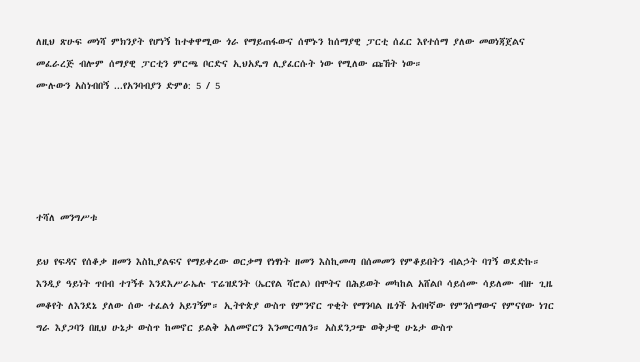ለዚህ ጽሁፍ መነሻ ምክንያት የሆነኝ ከተቀዋሚው ጎራ የማይጠፋውና ሰሞኑን ከሰማያዊ ፓርቲ ሰፈር እየተሰማ ያለው መወነጃጀልና መፈራረጅ ብሎም ሰማያዊ ፓርቲን ምርጫ ቦርድና ኢህአዴግ ሊያፈርሱት ነው የሚለው ጩኸት ነው።
ሙሉውን አስነብበኝ ...የአንባብያን ድምፅ: 5 / 5





ተሻለ መንግሥቱ

ይህ የፍዳና የሰቆቃ ዘመን እስኪያልፍና የማይቀረው ወርቃማ የነፃነት ዘመን እስኪመጣ በሰመመን የምቆይበትን ብልኃት ባገኝ ወደድኩ። እንዲያ ዓይነት ጥበብ ተገኝቶ እንደእሥራኤሉ ፕሬዝደንት (ኤርየል ሻሮል) በሞትና በሕይወት መካከል አሸልቦ ሳይሰሙ ሳይለሙ ብዙ ጊዜ መቆየት ለእንደኔ ያለው ሰው ተፈልጎ አይገኝም። ኢትዮጵያ ውስጥ የምንኖር ጥቂት የማንባል ዜጎች አብዛኛው የምንሰማውና የምናየው ነገር ግራ እያጋባን በዚህ ሁኔታ ውስጥ ከመኖር ይልቅ አለመኖርን እንመርጣለን። አስደንጋጭ ወቅታዊ ሁኔታ ውስጥ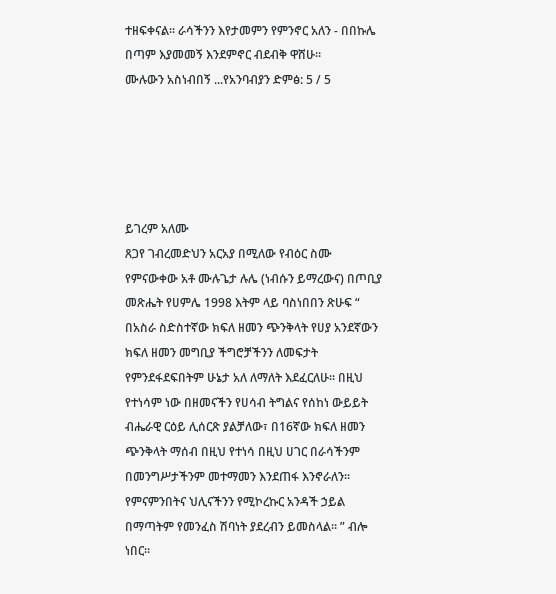ተዘፍቀናል። ራሳችንን እየታመምን የምንኖር አለን - በበኩሌ በጣም እያመመኝ እንደምኖር ብደብቅ ዋሸሁ።
ሙሉውን አስነብበኝ ...የአንባብያን ድምፅ: 5 / 5





ይገረም አለሙ
ጸጋየ ገብረመድህን አርአያ በሚለው የብዕር ስሙ የምናውቀው አቶ ሙሉጌታ ሉሌ (ነብሱን ይማረውና) በጦቢያ መጽሔት የሀምሌ 1998 እትም ላይ ባስነበበን ጽሁፍ “ በአስራ ስድስተኛው ክፍለ ዘመን ጭንቅላት የሀያ አንደኛውን ክፍለ ዘመን መግቢያ ችግሮቻችንን ለመፍታት የምንደፋደፍበትም ሁኔታ አለ ለማለት እደፈርለሁ። በዚህ የተነሳም ነው በዘመናችን የሀሳብ ትግልና የሰከነ ውይይት ብሔራዊ ርዕይ ሊሰርጽ ያልቻለው፣ በ16ኛው ክፍለ ዘመን ጭንቅላት ማሰብ በዚህ የተነሳ በዚህ ሀገር በራሳችንም በመንግሥታችንም መተማመን እንደጠፋ እንኖራለን። የምናምንበትና ህሊናችንን የሚኮረኩር አንዳች ኃይል በማጣትም የመንፈስ ሽባነት ያደረብን ይመስላል። ” ብሎ ነበር።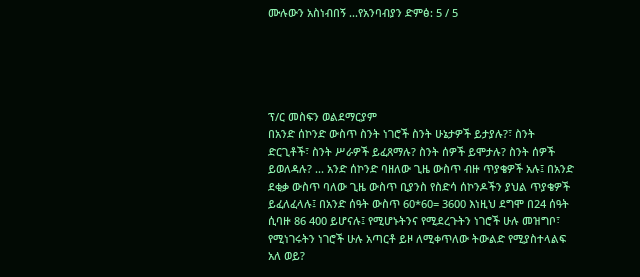ሙሉውን አስነብበኝ ...የአንባብያን ድምፅ: 5 / 5





ፕ/ር መስፍን ወልደማርያም
በአንድ ሰኮንድ ውስጥ ስንት ነገሮች ስንት ሁኔታዎች ይታያሉ?፣ ስንት ድርጊቶች፣ ስንት ሥራዎች ይፈጸማሉ? ስንት ሰዎች ይሞታሉ? ስንት ሰዎች ይወለዳሉ? ... አንድ ሰኮንድ ባዘለው ጊዜ ውስጥ ብዙ ጥያቄዎች አሉ፤ በአንድ ደቂቃ ውስጥ ባለው ጊዜ ውስጥ ቢያንስ የስድሳ ሰኮንዶችን ያህል ጥያቄዎች ይፈለፈላሉ፤ በአንድ ሰዓት ውስጥ 60*60= 3600 እነዚህ ደግሞ በ24 ሰዓት ሲባዙ 86 400 ይሆናሉ፤ የሚሆኑትንና የሚደረጉትን ነገሮች ሁሉ መዝግቦ፣ የሚነገሩትን ነገሮች ሁሉ አጣርቶ ይዞ ለሚቀጥለው ትውልድ የሚያስተላልፍ አለ ወይ?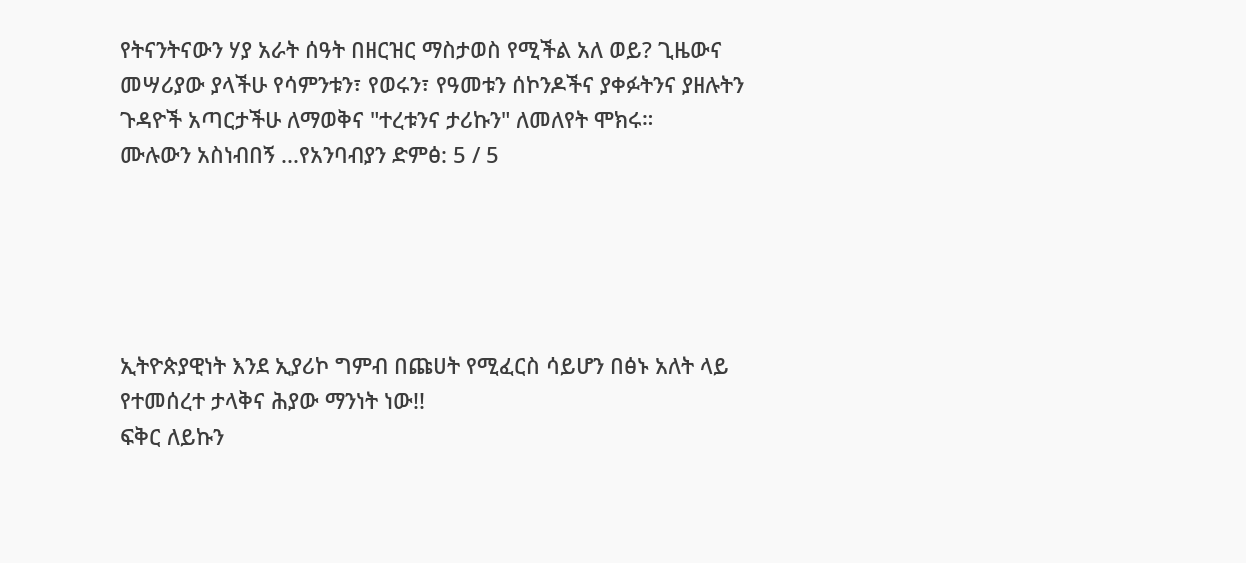የትናንትናውን ሃያ አራት ሰዓት በዘርዝር ማስታወስ የሚችል አለ ወይ? ጊዜውና መሣሪያው ያላችሁ የሳምንቱን፣ የወሩን፣ የዓመቱን ሰኮንዶችና ያቀፉትንና ያዘሉትን ጉዳዮች አጣርታችሁ ለማወቅና "ተረቱንና ታሪኩን" ለመለየት ሞክሩ።
ሙሉውን አስነብበኝ ...የአንባብያን ድምፅ: 5 / 5





ኢትዮጵያዊነት እንደ ኢያሪኮ ግምብ በጩሀት የሚፈርስ ሳይሆን በፅኑ አለት ላይ የተመሰረተ ታላቅና ሕያው ማንነት ነው!!
ፍቅር ለይኩን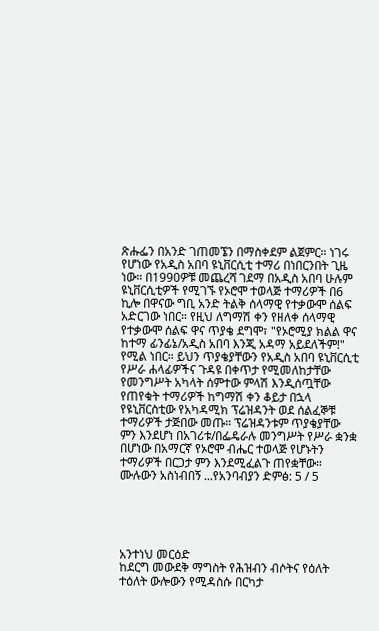ጽሑፌን በአንድ ገጠመኜን በማስቀደም ልጀምር። ነገሩ የሆነው የአዲስ አበባ ዩኒቨርሲቲ ተማሪ በነበርንበት ጊዜ ነው። በ1990ዎቹ መጨረሻ ገደማ በአዲስ አበባ ሁሉም ዩኒቨርሲቲዎች የሚገኙ የኦሮሞ ተወላጅ ተማሪዎች በ6 ኪሎ በዋናው ግቢ አንድ ትልቅ ሰላማዊ የተቃውሞ ሰልፍ አድርገው ነበር። የዚህ ለግማሽ ቀን የዘለቀ ሰላማዊ የተቃውሞ ሰልፍ ዋና ጥያቄ ደግሞ፣ "የኦሮሚያ ክልል ዋና ከተማ ፊንፊኔ/አዲስ አበባ እንጂ አዳማ አይደለችም!" የሚል ነበር። ይህን ጥያቄያቸውን የአዲስ አበባ ዩኒቨርሲቲ የሥራ ሐላፊዎችና ጉዳዩ በቀጥታ የሚመለከታቸው የመንግሥት አካላት ሰምተው ምላሽ እንዲሰጧቸው የጠየቁት ተማሪዎች ከግማሽ ቀን ቆይታ በኋላ የዩኒቨርስቲው የአካዳሚክ ፕሬዝዳንት ወደ ሰልፈኞቹ ተማሪዎች ታጅበው መጡ። ፕሬዝዳንቱም ጥያቄያቸው ምን እንደሆነ በአገሪቱ/በፌዴራሉ መንግሥት የሥራ ቋንቋ በሆነው በአማርኛ የኦሮሞ ብሔር ተወላጅ የሆኑትን ተማሪዎች በርጋታ ምን እንደሚፈልጉ ጠየቋቸው።
ሙሉውን አስነብበኝ ...የአንባብያን ድምፅ: 5 / 5





አንተነህ መርዕድ
ከደርግ መውደቅ ማግስት የሕዝብን ብሶትና የዕለት ተዕለት ውሎውን የሚዳስሱ በርካታ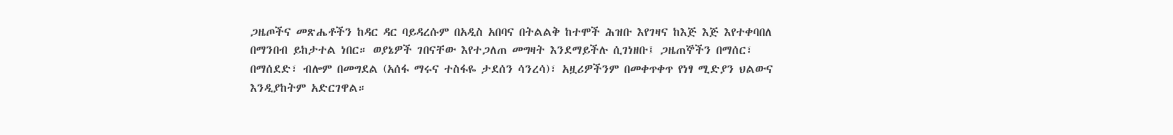ጋዜጦችና መጽሔቶችን ከዳር ዳር ባይዳረሱም በአዲስ አበባና በትልልቅ ከተሞች ሕዝቡ እየገዛና ከእጅ እጅ እየተቀባበለ በማንበብ ይከታተል ነበር። ወያኔዎች ገበናቸው እየተጋለጠ መግዛት እንደማይችሉ ሲገነዘቡ፤ ጋዜጠኞችን በማሰር፣ በማሰደድ፣ ብሎም በመግደል (አሰፋ ማሩና ተስፋዬ ታደሰን ሳንረሳ)፣ አዟሪዎችንም በመቀጥቀጥ የነፃ ሚድያን ህልውና እንዲያከትም አድርገዋል።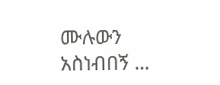ሙሉውን አስነብበኝ ...